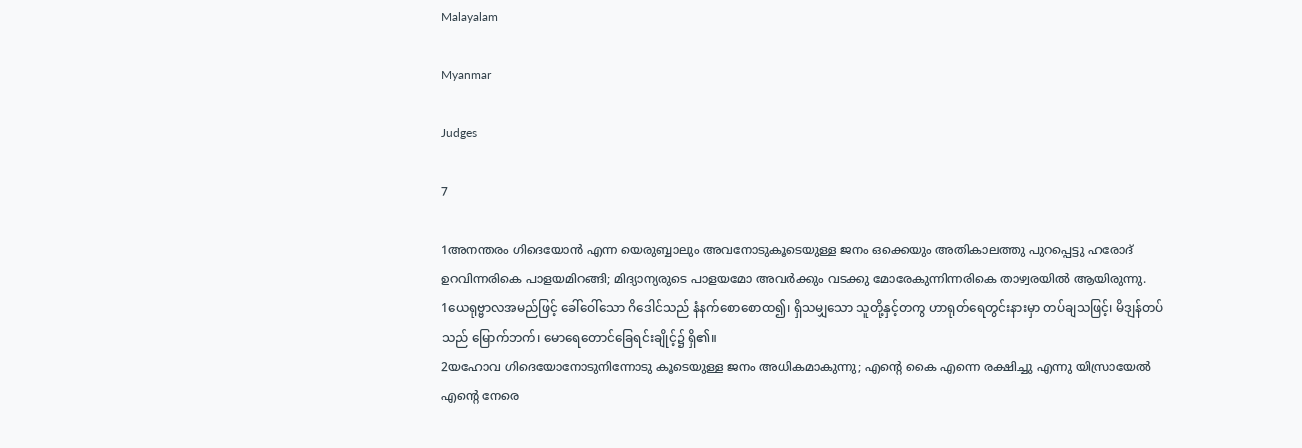Malayalam

Myanmar

Judges

7

1അനന്തരം ഗിദെയോന്‍ എന്ന യെരുബ്ബാലും അവനോടുകൂടെയുള്ള ജനം ഒക്കെയും അതികാലത്തു പുറപ്പെട്ടു ഹരോദ് ഉറവിന്നരികെ പാളയമിറങ്ങി; മിദ്യാന്യരുടെ പാളയമോ അവര്‍ക്കും വടക്കു മോരേകുന്നിന്നരികെ താഴ്വരയില്‍ ആയിരുന്നു.
1ယေရုဗ္ဗာလအမည်ဖြင့် ခေါ်ဝေါ်သော ဂိဒေါင်သည် နံနက်စောစောထ၍၊ ရှိသမျှသော သူတို့နှင့်တကွ ဟာရုတ်ရေတွင်းနားမှာ တပ်ချသဖြင့်၊ မိဒျန်တပ်သည် မြောက်ဘက်၊ မောရေတောင်ခြေရင်းချိုင့်၌ ရှိ၏။
2യഹോവ ഗിദെയോനോടുനിന്നോടു കൂടെയുള്ള ജനം അധികമാകുന്നു; എന്റെ കൈ എന്നെ രക്ഷിച്ചു എന്നു യിസ്രായേല്‍ എന്റെ നേരെ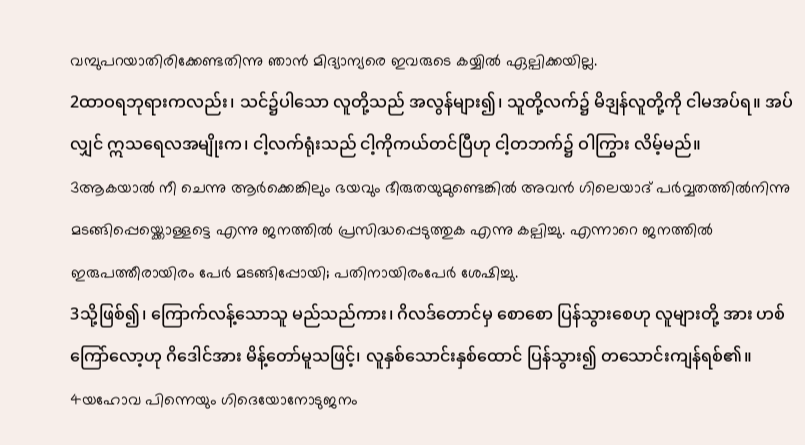വമ്പുപറയാതിരിക്കേണ്ടതിന്നു ഞാന്‍ മിദ്യാന്യരെ ഇവരുടെ കയ്യില്‍ ഏല്പിക്കയില്ല.
2ထာဝရဘုရားကလည်း၊ သင်၌ပါသော လူတို့သည် အလွန်များ၍၊ သူတို့လက်၌ မိဒျန်လူတို့ကို ငါမအပ်ရ။ အပ်လျှင် ဣသရေလအမျိုးက၊ ငါ့လက်ရုံးသည် ငါ့ကိုကယ်တင်ပြီဟု ငါ့တဘက်၌ ဝါကြွား လိမ့်မည်။
3ആകയാല്‍ നീ ചെന്നു ആര്‍ക്കെങ്കിലും ഭയവും ഭീരുതയുമുണ്ടെങ്കില്‍ അവന്‍ ഗിലെയാദ് പര്‍വ്വതത്തില്‍നിന്നു മടങ്ങിപ്പെയ്ക്കൊള്ളട്ടെ എന്നു ജനത്തില്‍ പ്രസിദ്ധപ്പെടുത്തുക എന്നു കല്പിച്ചു. എന്നാറെ ജനത്തില്‍ ഇരുപത്തീരായിരം പേര്‍ മടങ്ങിപ്പോയി; പതിനായിരംപേര്‍ ശേഷിച്ചു.
3သို့ဖြစ်၍၊ ကြောက်လန့်သောသူ မည်သည်ကား၊ ဂိလဒ်တောင်မှ စောစော ပြန်သွားစေဟု လူများတို့ အား ဟစ်ကြော်လော့ဟု ဂိဒေါင်အား မိန့်တော်မူသဖြင့်၊ လူနှစ်သောင်းနှစ်ထောင် ပြန်သွား၍ တသောင်းကျန်ရစ်၏။
4യഹോവ പിന്നെയും ഗിദെയോനോടുജനം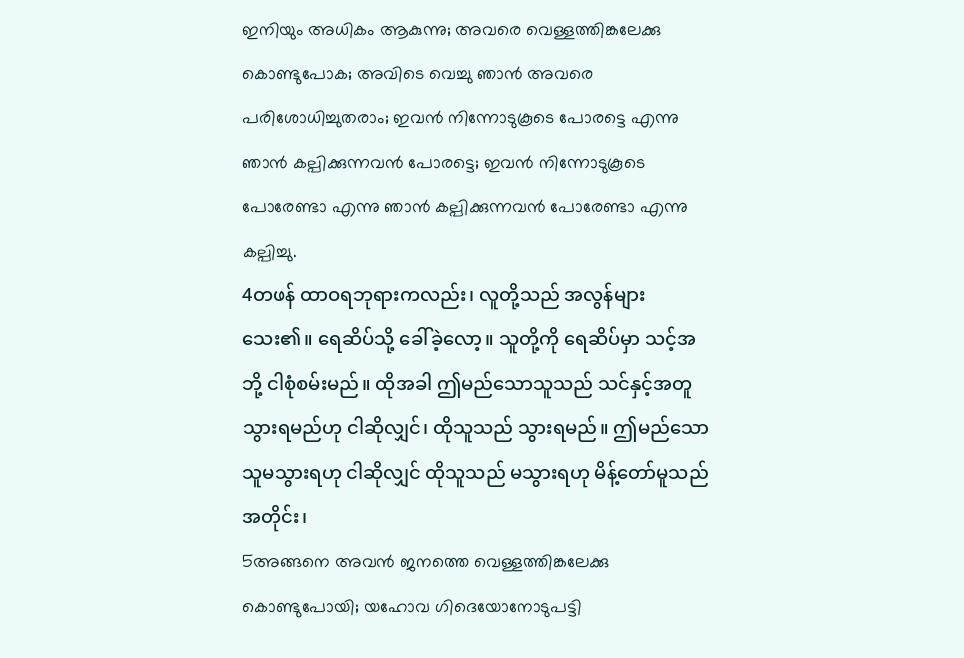ഇനിയും അധികം ആകുന്നു; അവരെ വെള്ളത്തിങ്കലേക്കു കൊണ്ടുപോക; അവിടെ വെച്ചു ഞാന്‍ അവരെ പരിശോധിച്ചുതരാം; ഇവന്‍ നിന്നോടുകൂടെ പോരട്ടെ എന്നു ഞാന്‍ കല്പിക്കുന്നവന്‍ പോരട്ടെ; ഇവന്‍ നിന്നോടുകൂടെ പോരേണ്ടാ എന്നു ഞാന്‍ കല്പിക്കുന്നവന്‍ പോരേണ്ടാ എന്നു കല്പിച്ചു.
4တဖန် ထာဝရဘုရားကလည်း၊ လူတို့သည် အလွန်များသေး၏။ ရေဆိပ်သို့ ခေါ်ခဲ့လော့။ သူတို့ကို ရေဆိပ်မှာ သင့်အဘို့ ငါစုံစမ်းမည်။ ထိုအခါ ဤမည်သောသူသည် သင်နှင့်အတူ သွားရမည်ဟု ငါဆိုလျှင်၊ ထိုသူသည် သွားရမည်။ ဤမည်သော သူမသွားရဟု ငါဆိုလျှင် ထိုသူသည် မသွားရဟု မိန့်တော်မူသည်အတိုင်း၊
5അങ്ങനെ അവന്‍ ജനത്തെ വെള്ളത്തിങ്കലേക്കു കൊണ്ടുപോയി; യഹോവ ഗിദെയോനോടുപട്ടി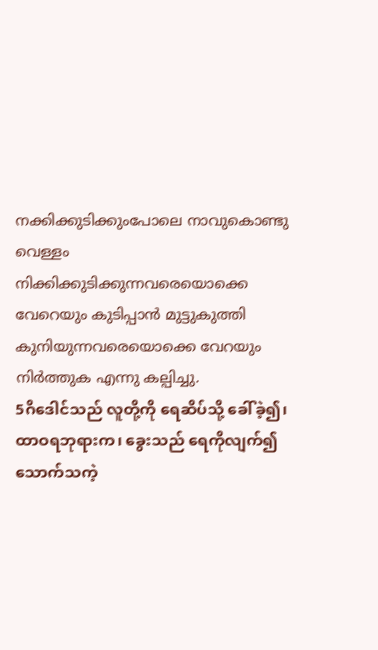നക്കിക്കുടിക്കുംപോലെ നാവുകൊണ്ടു വെള്ളം നിക്കിക്കുടിക്കുന്നവരെയൊക്കെ വേറെയും കുടിപ്പാന്‍ മുട്ടുകുത്തി കുനിയുന്നവരെയൊക്കെ വേറയും നിര്‍ത്തുക എന്നു കല്പിച്ചു.
5ဂိဒေါင်သည် လူတို့ကို ရေဆိပ်သို့ ခေါ်ခဲ့၍၊ ထာဝရဘုရားက၊ ခွေးသည် ရေကိုလျက်၍ သောက်သကဲ့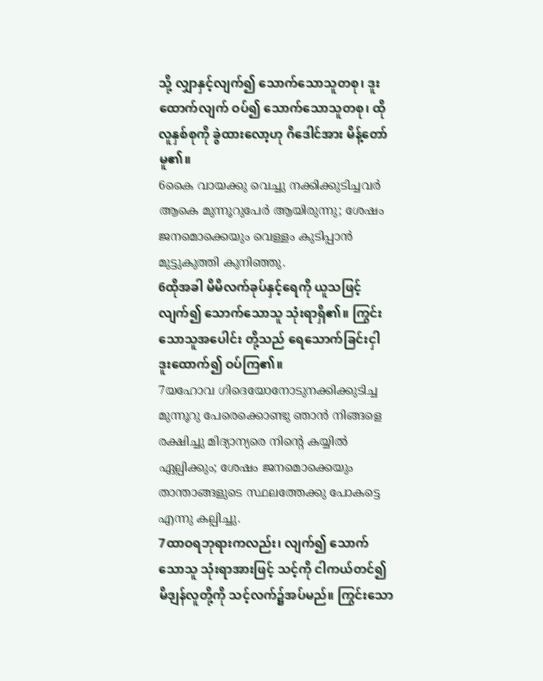သို့ လျှာနှင့်လျက်၍ သောက်သောသူတစု၊ ဒူးထောက်လျက် ဝပ်၍ သောက်သောသူတစု၊ ထိုလူနှစ်စုကို ခွဲထားလော့ဟု ဂိဒေါင်အား မိန့်တော်မူ၏။
6കൈ വായക്കു വെച്ചു നക്കിക്കുടിച്ചവര്‍ ആകെ മുന്നൂറുപേര്‍ ആയിരുന്നു; ശേഷം ജനമൊക്കെയും വെള്ളം കുടിപ്പാന്‍ മുട്ടുകുത്തി കുനിഞ്ഞു.
6ထိုအခါ မိမိလက်ခုပ်နှင့်ရေကို ယူသဖြင့် လျက်၍ သောက်သောသူ သုံးရာရှိ၏။ ကြွင်းသောသူအပေါင်း တို့သည် ရေသောက်ခြင်းငှါ ဒူးထောက်၍ ဝပ်ကြ၏။
7യഹോവ ഗിദെയോനോടുനക്കിക്കുടിച്ച മുന്നൂറു പേരെക്കൊണ്ടു ഞാന്‍ നിങ്ങളെ രക്ഷിച്ചു മിദ്യാന്യരെ നിന്റെ കയ്യില്‍ ഏല്പിക്കും; ശേഷം ജനമൊക്കെയും താന്താങ്ങളുടെ സ്ഥലത്തേക്കു പോകട്ടെ എന്നു കല്പിച്ചു.
7ထာဝရဘုရားကလည်း၊ လျက်၍ သောက်သောသူ သုံးရာအားဖြင့် သင့်ကို ငါကယ်တင်၍ မိဒျန်လူတို့ကို သင့်လက်၌အပ်မည်။ ကြွင်းသော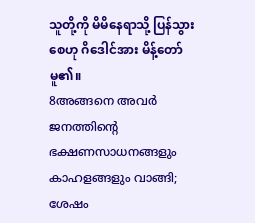သူတို့ကို မိမိနေရာသို့ ပြန်သွားစေဟု ဂိဒေါင်အား မိန့်တော်မူ၏။
8അങ്ങനെ അവര്‍ ജനത്തിന്റെ ഭക്ഷണസാധനങ്ങളും കാഹളങ്ങളും വാങ്ങി; ശേഷം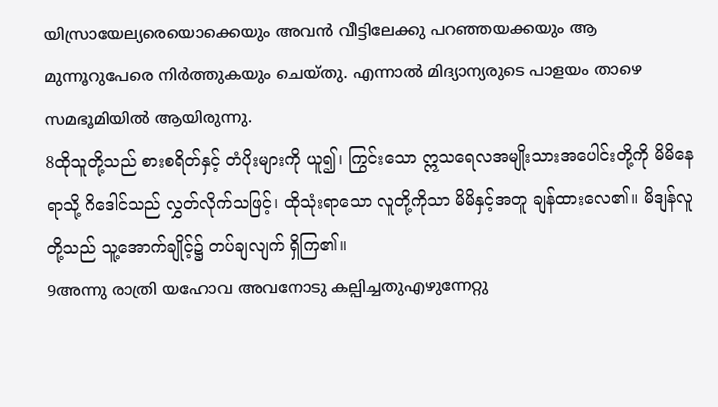യിസ്രായേല്യരെയൊക്കെയും അവന്‍ വീട്ടിലേക്കു പറഞ്ഞയക്കയും ആ മുന്നൂറുപേരെ നിര്‍ത്തുകയും ചെയ്തു. എന്നാല്‍ മിദ്യാന്യരുടെ പാളയം താഴെ സമഭൂമിയില്‍ ആയിരുന്നു.
8ထိုသူတို့သည် စားစရိတ်နှင့် တံပိုးများကို ယူ၍၊ ကြွင်းသော ဣသရေလအမျိုးသားအပေါင်းတို့ကို မိမိနေရာသို့ ဂိဒေါင်သည် လွှတ်လိုက်သဖြင့်၊ ထိုသုံးရာသော လူတို့ကိုသာ မိမိနှင့်အတူ ချန်ထားလေ၏။ မိဒျန်လူတို့သည် သူ့အောက်ချိုင့်၌ တပ်ချလျက် ရှိကြ၏။
9അന്നു രാത്രി യഹോവ അവനോടു കല്പിച്ചതുഎഴുന്നേറ്റു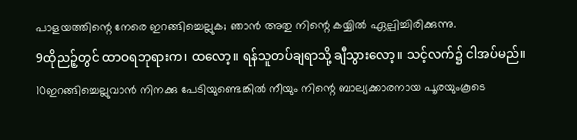പാളയത്തിന്റെ നേരെ ഇറങ്ങിച്ചെല്ലുക; ഞാന്‍ അതു നിന്റെ കയ്യില്‍ ഏല്പിച്ചിരിക്കുന്നു.
9ထိုညဉ့်တွင် ထာဝရဘုရားက၊ ထလော့။ ရန်သူတပ်ချရာသို့ ချီသွားလော့။ သင့်လက်၌ ငါအပ်မည်။
10ഇറങ്ങിച്ചെല്ലുവാന്‍ നിനക്കു പേടിയുണ്ടെങ്കില്‍ നീയും നിന്റെ ബാല്യക്കാരനായ പൂരയുംകൂടെ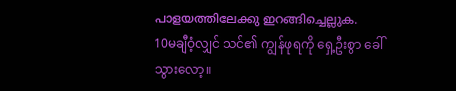പാളയത്തിലേക്കു ഇറങ്ങിച്ചെല്ലുക.
10မချီဝံ့လျှင် သင်၏ ကျွန်ဖုရကို ရှေ့ဦးစွာ ခေါ်သွားလော့။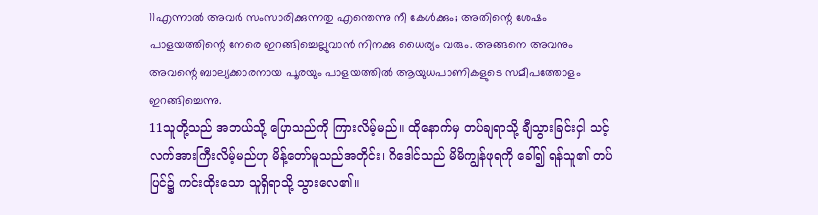11എന്നാല്‍ അവര്‍ സംസാരിക്കുന്നതു എന്തെന്നു നീ കേള്‍ക്കും; അതിന്റെ ശേഷം പാളയത്തിന്റെ നേരെ ഇറങ്ങിച്ചെല്ലുവാന്‍ നിനക്കു ധൈര്യം വരും. അങ്ങനെ അവനും അവന്റെ ബാല്യക്കാരനായ പൂരയും പാളയത്തില്‍ ആയുധപാണികളുടെ സമീപത്തോളം ഇറങ്ങിച്ചെന്നു.
11သူတို့သည် အဘယ်သို့ ပြောသည်ကို ကြားလိမ့်မည်။ ထိုနောက်မှ တပ်ချရာသို့ ချီသွားခြင်းငှါ သင့်လက်အားကြီးလိမ့်မည်ဟု မိန့်တော်မူသည်အတိုင်း၊ ဂိဒေါင်သည် မိမိကျွန်ဖုရကို ခေါ်၍ ရန်သူ၏ တပ်ပြင်၌ ကင်းထိုးသော သူရှိရာသို့ သွားလေ၏။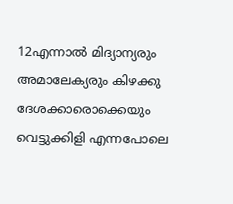12എന്നാല്‍ മിദ്യാന്യരും അമാലേക്യരും കിഴക്കു ദേശക്കാരൊക്കെയും വെട്ടുക്കിളി എന്നപോലെ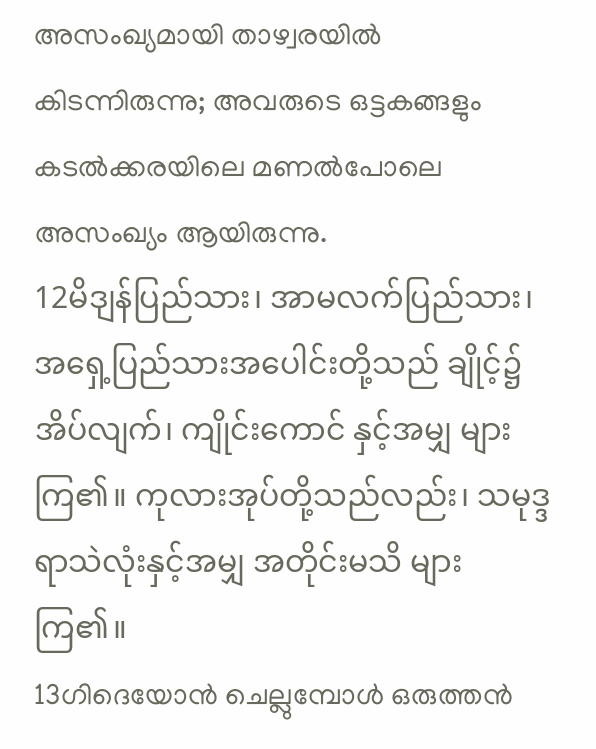അസംഖ്യമായി താഴ്വരയില്‍ കിടന്നിരുന്നു; അവരുടെ ഒട്ടകങ്ങളും കടല്‍ക്കരയിലെ മണല്‍പോലെ അസംഖ്യം ആയിരുന്നു.
12မိဒျန်ပြည်သား၊ အာမလက်ပြည်သား၊ အရှေ့ပြည်သားအပေါင်းတို့သည် ချိုင့်၌အိပ်လျက်၊ ကျိုင်းကောင် နှင့်အမျှ များကြ၏။ ကုလားအုပ်တို့သည်လည်း၊ သမုဒ္ဒရာသဲလုံးနှင့်အမျှ အတိုင်းမသိ များကြ၏။
13ഗിദെയോന്‍ ചെല്ലുമ്പോള്‍ ഒരുത്തന്‍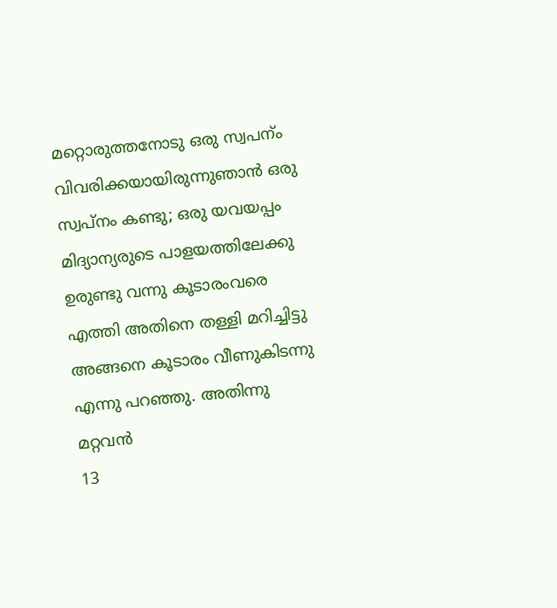മറ്റൊരുത്തനോടു ഒരു സ്വപന്ം വിവരിക്കയായിരുന്നുഞാന്‍ ഒരു സ്വപ്നം കണ്ടു; ഒരു യവയപ്പം മിദ്യാന്യരുടെ പാളയത്തിലേക്കു ഉരുണ്ടു വന്നു കൂടാരംവരെ എത്തി അതിനെ തള്ളി മറിച്ചിട്ടു അങ്ങനെ കൂടാരം വീണുകിടന്നു എന്നു പറഞ്ഞു. അതിന്നു മറ്റവന്‍
13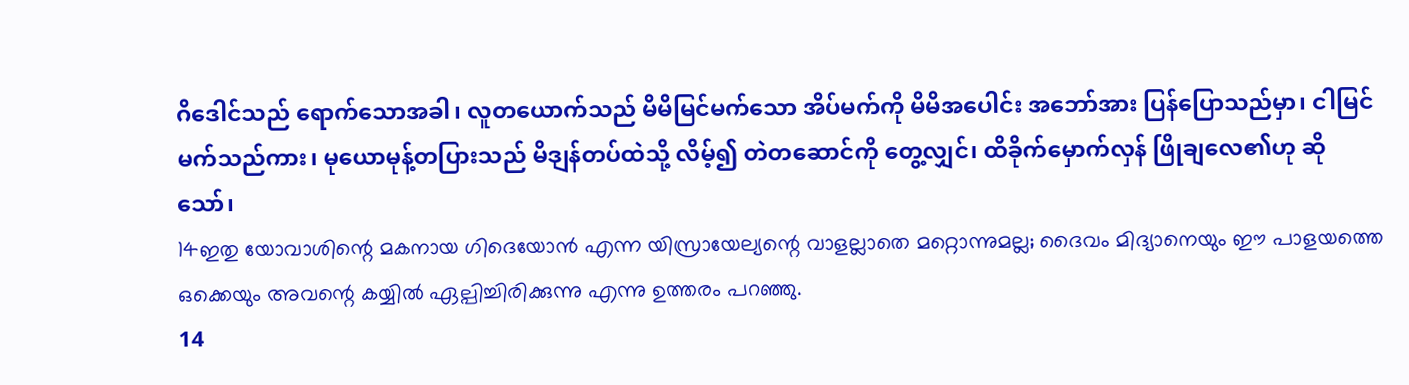ဂိဒေါင်သည် ရောက်သောအခါ၊ လူတယောက်သည် မိမိမြင်မက်သော အိပ်မက်ကို မိမိအပေါင်း အဘော်အား ပြန်ပြောသည်မှာ၊ ငါမြင်မက်သည်ကား၊ မုယောမုန့်တပြားသည် မိဒျန်တပ်ထဲသို့ လိမ့်၍ တဲတဆောင်ကို တွေ့လျှင်၊ ထိခိုက်မှောက်လှန် ဖြိုချလေ၏ဟု ဆိုသော်၊
14ഇതു യോവാശിന്റെ മകനായ ഗിദെയോന്‍ എന്ന യിസ്രായേല്യന്റെ വാളല്ലാതെ മറ്റൊന്നുമല്ല; ദൈവം മിദ്യാനെയും ഈ പാളയത്തെ ഒക്കെയും അവന്റെ കയ്യില്‍ ഏല്പിച്ചിരിക്കുന്നു എന്നു ഉത്തരം പറഞ്ഞു.
14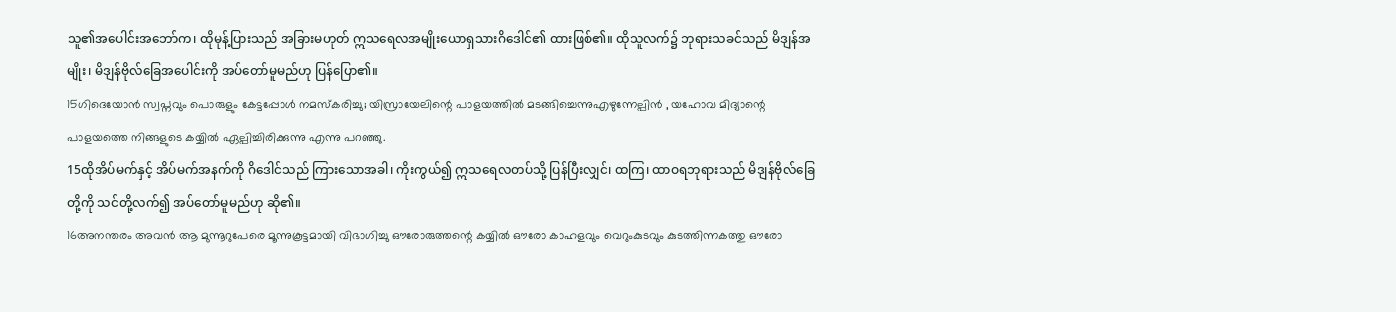သူ၏အပေါင်းအဘော်က၊ ထိုမုန့်ပြားသည် အခြားမဟုတ် ဣသရေလအမျိုးယောရှသားဂိဒေါင်၏ ထားဖြစ်၏။ ထိုသူလက်၌ ဘုရားသခင်သည် မိဒျန်အမျိုး၊ မိဒျန်ဗိုလ်ခြေအပေါင်းကို အပ်တော်မူမည်ဟု ပြန်ပြော၏။
15ഗിദെയോന്‍ സ്വപ്നവും പൊരുളും കേട്ടപ്പോള്‍ നമസ്കരിച്ചു; യിസ്രായേലിന്റെ പാളയത്തില്‍ മടങ്ങിച്ചെന്നുഎഴുന്നേല്പിന്‍ , യഹോവ മിദ്യാന്റെ പാളയത്തെ നിങ്ങളുടെ കയ്യില്‍ ഏല്പിച്ചിരിക്കുന്നു എന്നു പറഞ്ഞു.
15ထိုအိပ်မက်နှင့် အိပ်မက်အနက်ကို ဂိဒေါင်သည် ကြားသောအခါ၊ ကိုးကွယ်၍ ဣသရေလတပ်သို့ ပြန်ပြီးလျှင်၊ ထကြ၊ ထာဝရဘုရားသည် မိဒျန်ဗိုလ်ခြေတို့ကို သင်တို့လက်၍ အပ်တော်မူမည်ဟု ဆို၏။
16അനന്തരം അവന്‍ ആ മുന്നൂറുപേരെ മൂന്നുകൂട്ടമായി വിഭാഗിച്ചു ഔരോരുത്തന്റെ കയ്യില്‍ ഔരോ കാഹളവും വെറുംകുടവും കുടത്തിന്നകത്തു ഔരോ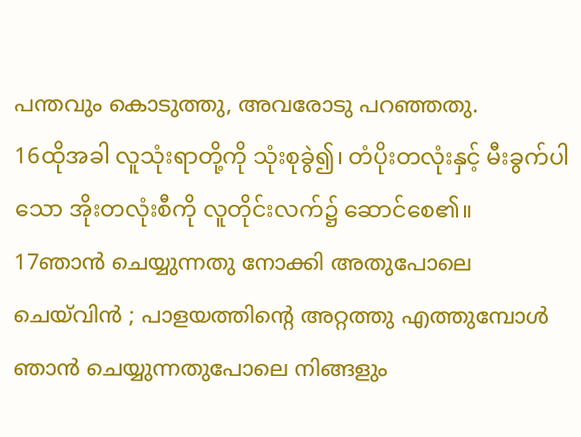പന്തവും കൊടുത്തു, അവരോടു പറഞ്ഞതു.
16ထိုအခါ လူသုံးရာတို့ကို သုံးစုခွဲ၍၊ တံပိုးတလုံးနှင့် မီးခွက်ပါသော အိုးတလုံးစီကို လူတိုင်းလက်၌ ဆောင်စေ၏။
17ഞാന്‍ ചെയ്യുന്നതു നോക്കി അതുപോലെ ചെയ്‍വിന്‍ ; പാളയത്തിന്റെ അറ്റത്തു എത്തുമ്പോള്‍ ഞാന്‍ ചെയ്യുന്നതുപോലെ നിങ്ങളും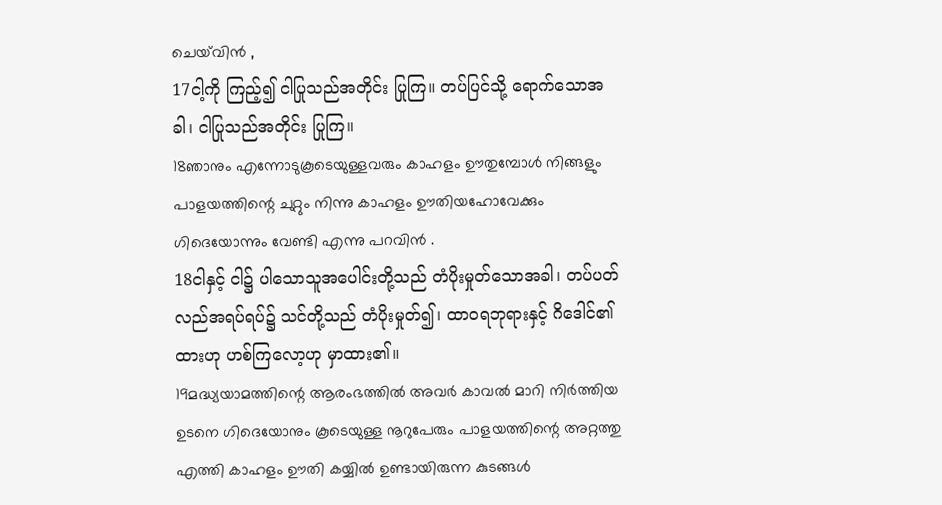ചെയ്‍വിന്‍ ,
17ငါ့ကို ကြည့်၍ ငါပြုသည်အတိုင်း ပြုကြ။ တပ်ပြင်သို့ ရောက်သောအခါ၊ ငါပြုသည်အတိုင်း ပြုကြ။
18ഞാനും എന്നോടുകൂടെയുള്ളവരും കാഹളം ഊതുമ്പോള്‍ നിങ്ങളും പാളയത്തിന്റെ ചുറ്റും നിന്നു കാഹളം ഊതിയഹോവേക്കും ഗിദെയോന്നും വേണ്ടി എന്നു പറവിന്‍ .
18ငါနှင့် ငါ၌ ပါသောသူအပေါင်းတို့သည် တံပိုးမှုတ်သောအခါ၊ တပ်ပတ်လည်အရပ်ရပ်၌ သင်တို့သည် တံပိုးမှုတ်၍၊ ထာဝရဘုရားနှင့် ဂိဒေါင်၏ ထားဟု ဟစ်ကြလော့ဟု မှာထား၏။
19മദ്ധ്യയാമത്തിന്റെ ആരംഭത്തില്‍ അവര്‍ കാവല്‍ മാറി നിര്‍ത്തിയ ഉടനെ ഗിദെയോനും കൂടെയുള്ള നൂറുപേരും പാളയത്തിന്റെ അറ്റത്തു എത്തി കാഹളം ഊതി കയ്യില്‍ ഉണ്ടായിരുന്ന കുടങ്ങള്‍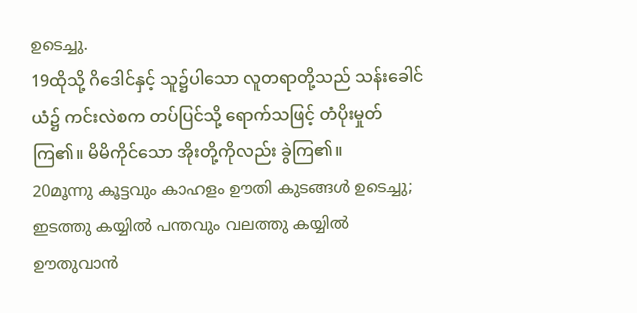ഉടെച്ചു.
19ထိုသို့ ဂိဒေါင်နှင့် သူ၌ပါသော လူတရာတို့သည် သန်းခေါင်ယံ၌ ကင်းလဲစက တပ်ပြင်သို့ ရောက်သဖြင့် တံပိုးမှုတ်ကြ၏။ မိမိကိုင်သော အိုးတို့ကိုလည်း ခွဲကြ၏။
20മൂന്നു കൂട്ടവും കാഹളം ഊതി കുടങ്ങള്‍ ഉടെച്ചു; ഇടത്തു കയ്യില്‍ പന്തവും വലത്തു കയ്യില്‍ ഊതുവാന്‍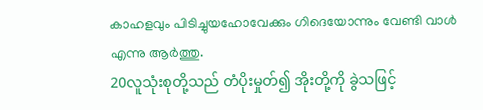കാഹളവും പിടിച്ചുയഹോവേക്കും ഗിദെയോന്നും വേണ്ടി വാള്‍ എന്നു ആര്‍ത്തു.
20လူသုံးစုတို့သည် တံပိုးမှုတ်၍ အိုးတို့ကို ခွဲသဖြင့်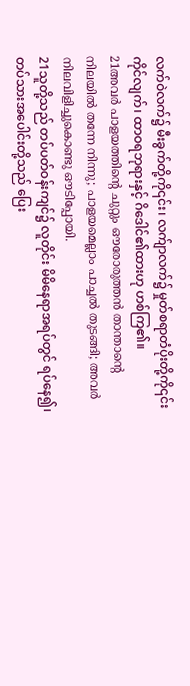လက်ဝဲလက်၌ မီးခွက်တို့ကို၎င်း၊ လက်ျာလက်၌ မှုတ်စရာတံပိုးတို့ကို၎င်း ကိုင်လျက်၊ ထာဝရဘုရားနှင့် ဂိဒေါင်၏ထားဟု ဟစ်ကြ၏။
21അവര്‍ പാളയത്തിന്റെ ചുറ്റും ഔരോരുത്തന്‍ താന്താന്റെ നിലയില്‍ തന്നേ നിന്നു; പാളയമെല്ലാം പാച്ചല്‍ തുടങ്ങി; അവര്‍ നിലവിളിച്ചുകൊണ്ടു ഔടിപ്പോയി.
21သူတို့သည် တပ်ပတ်ဝန်းကျင်၌ လူတိုင်း မိမိနေရာအရပ်တွင် ရပ်နေ၍၊ တပ်သားအပေါင်းတို့သည် ပြေး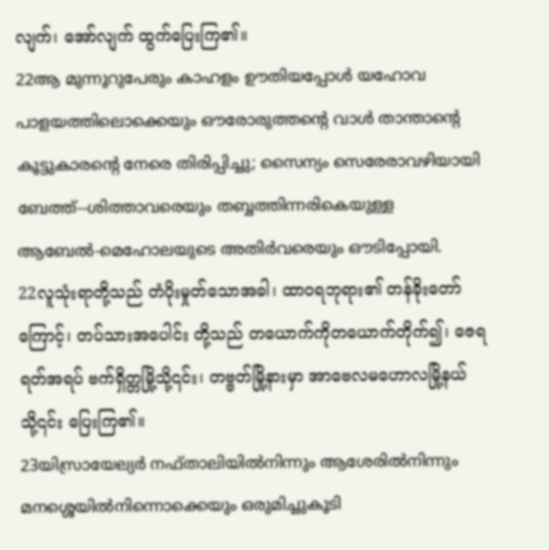လျက်၊ အော်လျက် ထွက်ပြေးကြ၏။
22ആ മുന്നൂറുപേരും കാഹളം ഊതിയപ്പോള്‍ യഹോവ പാളയത്തിലൊക്കെയും ഔരോരുത്തന്റെ വാള്‍ താന്താന്റെ കൂട്ടുകാരന്റെ നേരെ തിരിപ്പിച്ചു; സൈന്യം സെരേരാവഴിയായി ബേത്ത്--ശിത്താവരെയും തബ്ബത്തിന്നരികെയുള്ള ആബേല്‍-മെഹോലയുടെ അതിര്‍വരെയും ഔടിപ്പോയി.
22လူသုံးရာတို့သည် တံပိုးမှုတ်သောအခါ၊ ထာဝရဘုရား၏ တန်ခိုးတော်ကြောင့်၊ တပ်သားအပေါင်း တို့သည် တယောက်ကိုတယောက်တိုက်၍၊ ဇေရရတ်အရပ် ဗက်ရှိတ္တမြို့သို့၎င်း၊ တဗ္ဗတ်မြို့နားမှာ အာဗေလမဟောလမြို့နယ်သို့၎င်း ပြေးကြ၏။
23യിസ്രായേല്യര്‍ നഫ്താലിയില്‍നിന്നും ആശേരില്‍നിന്നും മനശ്ശെയില്‍നിന്നൊക്കെയും ഒരുമിച്ചുകൂടി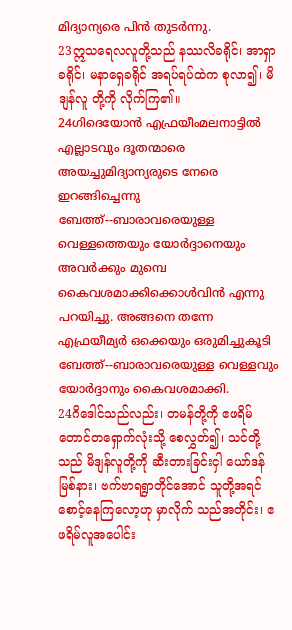മിദ്യാന്യരെ പിന്‍ തുടര്‍ന്നു.
23ဣသရေလလူတို့သည် နဿလိခရိုင်၊ အာရှာခရိုင်၊ မနာရှေခရိုင် အရပ်ရပ်ထဲက စုလာ၍၊ မိဒျန်လူ တို့ကို လိုက်ကြ၏။
24ഗിദെയോന്‍ എഫ്രയീംമലനാട്ടില്‍ എല്ലാടവും ദൂതന്മാരെ അയച്ചുമിദ്യാന്യരുടെ നേരെ ഇറങ്ങിച്ചെന്നു ബേത്ത്--ബാരാവരെയുള്ള വെള്ളത്തെയും യോര്‍ദ്ദാനെയും അവര്‍ക്കും മുമ്പെ കൈവശമാക്കിക്കൊള്‍വിന്‍ എന്നു പറയിച്ചു. അങ്ങനെ തന്നേ എഫ്രയീമ്യര്‍ ഒക്കെയും ഒരുമിച്ചുകൂടി ബേത്ത്--ബാരാവരെയുള്ള വെള്ളവും യോര്‍ദ്ദാനും കൈവശമാക്കി.
24ဂိဒေါင်သည်လည်း၊ တမန်တို့ကို ဧဖရိမ်တောင်တရှောက်လုံးသို့ စေလွှတ်၍၊ သင်တို့သည် မိဒျန်လူတို့ကို ဆီးတားခြင်းငှါ ယော်ဒန်မြစ်နား၊ ဗက်ဗာရရွာတိုင်အောင် သူတို့အရင် စောင့်နေကြလော့ဟု မှာလိုက် သည်အတိုင်း၊ ဧဖရိမ်လူအပေါင်း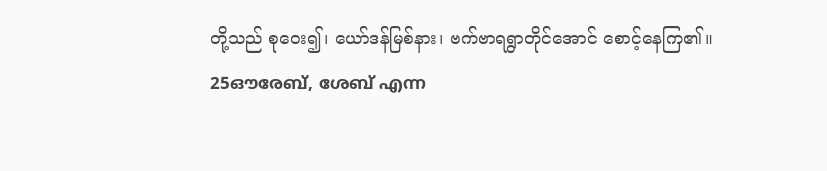တို့သည် စုဝေး၍၊ ယော်ဒန်မြစ်နား၊ ဗက်ဗာရရွာတိုင်အောင် စောင့်နေကြ၏။
25ഔരേബ്, ശേബ് എന്ന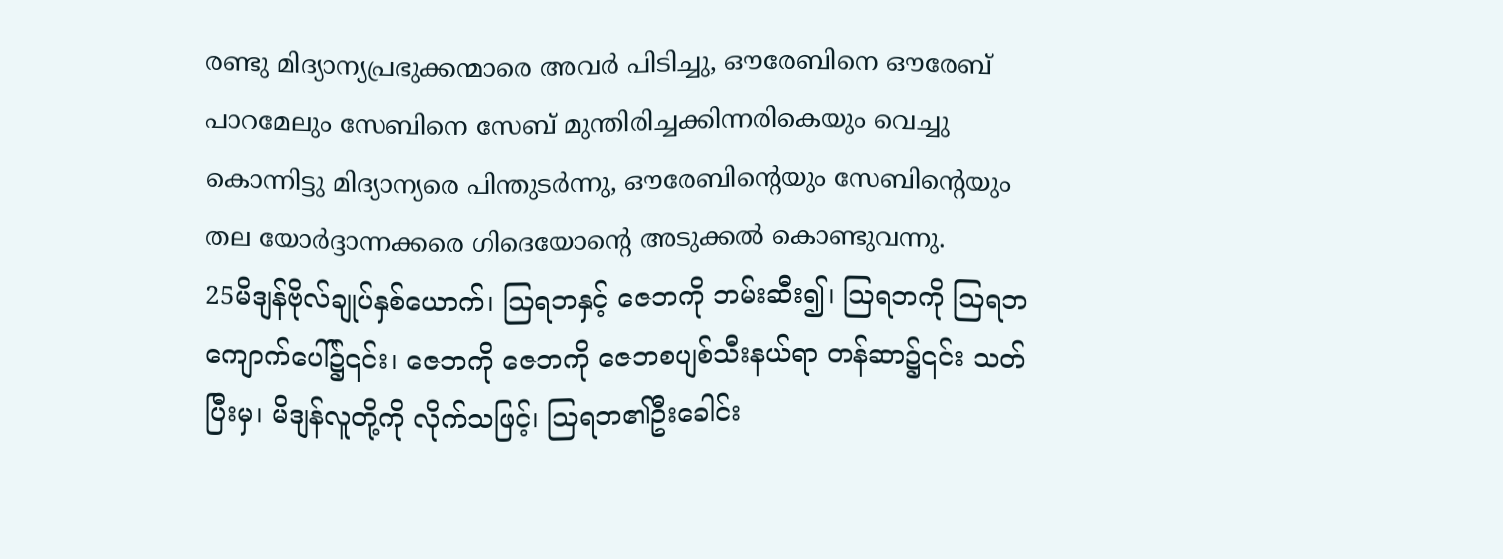രണ്ടു മിദ്യാന്യപ്രഭുക്കന്മാരെ അവര്‍ പിടിച്ചു, ഔരേബിനെ ഔരേബ് പാറമേലും സേബിനെ സേബ് മുന്തിരിച്ചക്കിന്നരികെയും വെച്ചു കൊന്നിട്ടു മിദ്യാന്യരെ പിന്തുടര്‍ന്നു, ഔരേബിന്റെയും സേബിന്റെയും തല യോര്‍ദ്ദാന്നക്കരെ ഗിദെയോന്റെ അടുക്കല്‍ കൊണ്ടുവന്നു.
25မိဒျန်ဗိုလ်ချုပ်နှစ်ယောက်၊ ဩရဘနှင့် ဇေဘကို ဘမ်းဆီး၍၊ ဩရဘကို ဩရဘကျောက်ပေါ်၌၎င်း၊ ဇေဘကို ဇေဘကို ဇေဘစပျစ်သီးနယ်ရာ တန်ဆာ၌၎င်း သတ်ပြီးမှ၊ မိဒျန်လူတို့ကို လိုက်သဖြင့်၊ ဩရဘ၏ဦးခေါင်း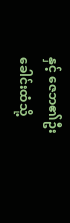နှင့် ဇေဘ၏ဦးခေါင်းထံသို့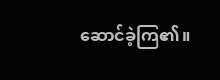ဆောင်ခဲ့ကြ၏။